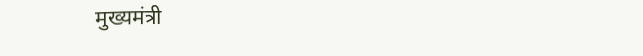मुख्यमंत्री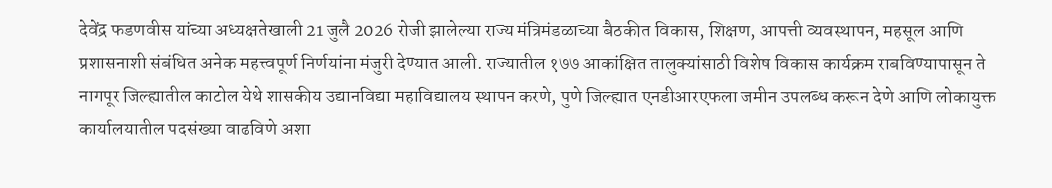देवेंद्र फडणवीस यांच्या अध्यक्षतेखाली 21 जुलै 2026 रोजी झालेल्या राज्य मंत्रिमंडळाच्या बैठकीत विकास, शिक्षण, आपत्ती व्यवस्थापन, महसूल आणि प्रशासनाशी संबंधित अनेक महत्त्वपूर्ण निर्णयांना मंजुरी देण्यात आली. राज्यातील १७७ आकांक्षित तालुक्यांसाठी विशेष विकास कार्यक्रम राबविण्यापासून ते नागपूर जिल्ह्यातील काटोल येथे शासकीय उद्यानविद्या महाविद्यालय स्थापन करणे, पुणे जिल्ह्यात एनडीआरएफला जमीन उपलब्ध करून देणे आणि लोकायुक्त कार्यालयातील पदसंख्या वाढविणे अशा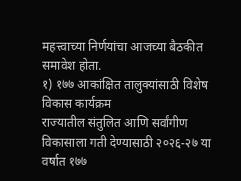महत्त्वाच्या निर्णयांचा आजच्या बैठकीत समावेश होता.
१) १७७ आकांक्षित तालुक्यांसाठी विशेष विकास कार्यक्रम
राज्यातील संतुलित आणि सर्वांगीण विकासाला गती देण्यासाठी २०२६-२७ या वर्षात १७७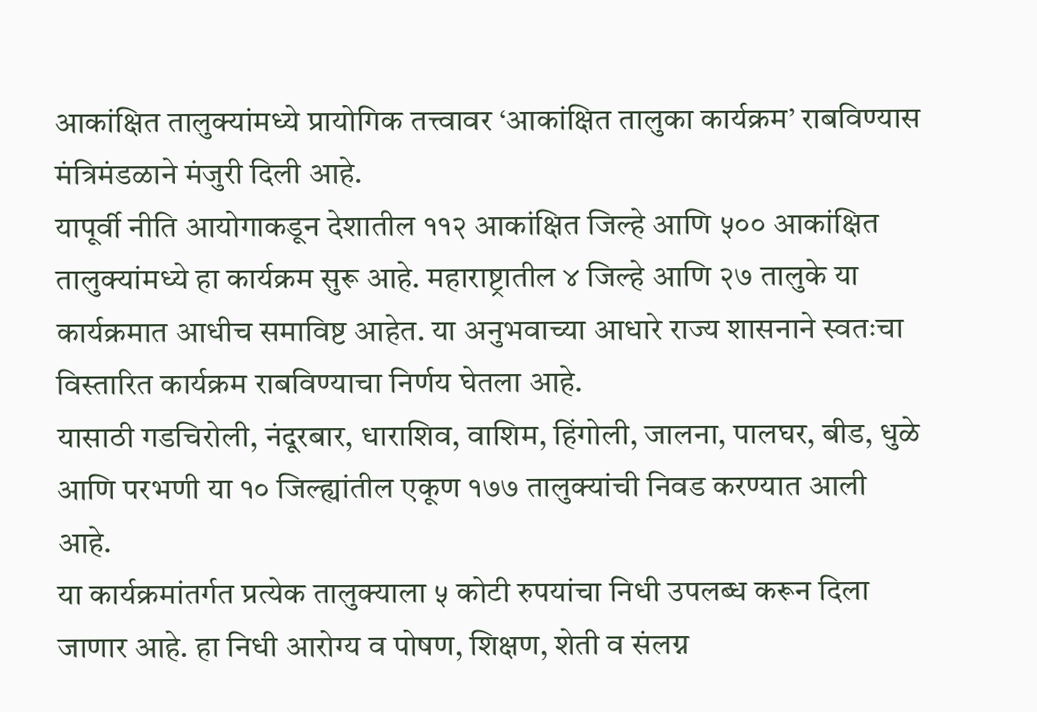आकांक्षित तालुक्यांमध्ये प्रायोगिक तत्त्वावर ‘आकांक्षित तालुका कार्यक्रम’ राबविण्यास मंत्रिमंडळाने मंजुरी दिली आहे.
यापूर्वी नीति आयोगाकडून देशातील ११२ आकांक्षित जिल्हे आणि ५०० आकांक्षित तालुक्यांमध्ये हा कार्यक्रम सुरू आहे. महाराष्ट्रातील ४ जिल्हे आणि २७ तालुके या कार्यक्रमात आधीच समाविष्ट आहेत. या अनुभवाच्या आधारे राज्य शासनाने स्वतःचा विस्तारित कार्यक्रम राबविण्याचा निर्णय घेतला आहे.
यासाठी गडचिरोली, नंदूरबार, धाराशिव, वाशिम, हिंगोली, जालना, पालघर, बीड, धुळे आणि परभणी या १० जिल्ह्यांतील एकूण १७७ तालुक्यांची निवड करण्यात आली आहे.
या कार्यक्रमांतर्गत प्रत्येक तालुक्याला ५ कोटी रुपयांचा निधी उपलब्ध करून दिला जाणार आहे. हा निधी आरोग्य व पोषण, शिक्षण, शेती व संलग्न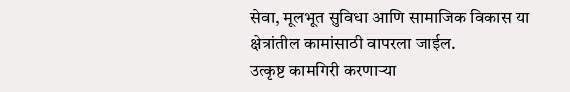सेवा, मूलभूत सुविधा आणि सामाजिक विकास या क्षेत्रांतील कामांसाठी वापरला जाईल.
उत्कृष्ट कामगिरी करणाऱ्या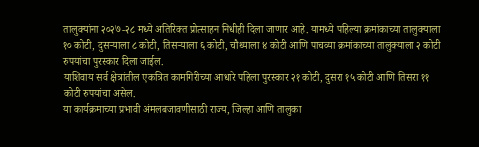तालुक्यांना २०२७-२८ मध्ये अतिरिक्त प्रोत्साहन निधीही दिला जाणार आहे. यामध्ये पहिल्या क्रमांकाच्या तालुक्याला १० कोटी, दुसऱ्याला ८ कोटी, तिसऱ्याला ६ कोटी, चौथ्याला ४ कोटी आणि पाचव्या क्रमांकाच्या तालुक्याला २ कोटी रुपयांचा पुरस्कार दिला जाईल.
याशिवाय सर्व क्षेत्रांतील एकत्रित कामगिरीच्या आधारे पहिला पुरस्कार २१ कोटी, दुसरा १५ कोटी आणि तिसरा ११ कोटी रुपयांचा असेल.
या कार्यक्रमाच्या प्रभावी अंमलबजावणीसाठी राज्य, जिल्हा आणि तालुका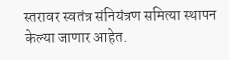स्तरावर स्वतंत्र संनियंत्रण समित्या स्थापन केल्या जाणार आहेत.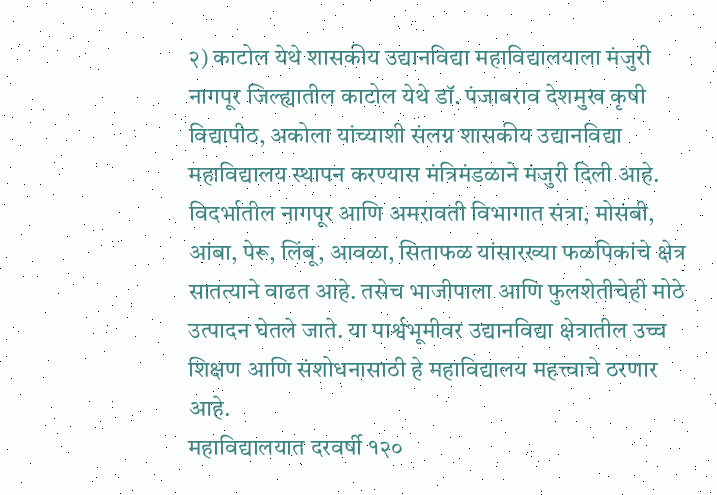२) काटोल येथे शासकीय उद्यानविद्या महाविद्यालयाला मंजुरी
नागपूर जिल्ह्यातील काटोल येथे डॉ. पंजाबराव देशमुख कृषी विद्यापीठ, अकोला यांच्याशी संलग्न शासकीय उद्यानविद्या महाविद्यालय स्थापन करण्यास मंत्रिमंडळाने मंजुरी दिली आहे.
विदर्भातील नागपूर आणि अमरावती विभागात संत्रा, मोसंबी, आंबा, पेरू, लिंबू, आवळा, सिताफळ यांसारख्या फळपिकांचे क्षेत्र सातत्याने वाढत आहे. तसेच भाजीपाला आणि फुलशेतीचेही मोठे उत्पादन घेतले जाते. या पार्श्वभूमीवर उद्यानविद्या क्षेत्रातील उच्च शिक्षण आणि संशोधनासाठी हे महाविद्यालय महत्त्वाचे ठरणार आहे.
महाविद्यालयात दरवर्षी १२०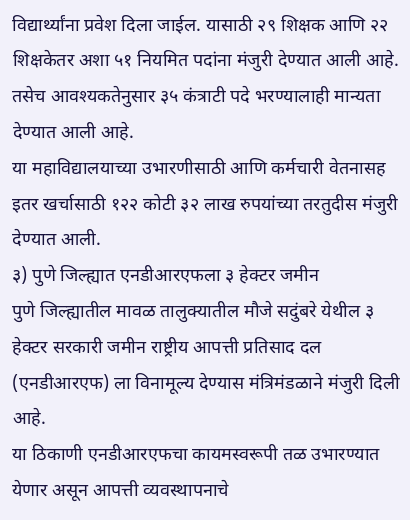विद्यार्थ्यांना प्रवेश दिला जाईल. यासाठी २९ शिक्षक आणि २२ शिक्षकेतर अशा ५१ नियमित पदांना मंजुरी देण्यात आली आहे. तसेच आवश्यकतेनुसार ३५ कंत्राटी पदे भरण्यालाही मान्यता देण्यात आली आहे.
या महाविद्यालयाच्या उभारणीसाठी आणि कर्मचारी वेतनासह इतर खर्चासाठी १२२ कोटी ३२ लाख रुपयांच्या तरतुदीस मंजुरी देण्यात आली.
३) पुणे जिल्ह्यात एनडीआरएफला ३ हेक्टर जमीन
पुणे जिल्ह्यातील मावळ तालुक्यातील मौजे सदुंबरे येथील ३ हेक्टर सरकारी जमीन राष्ट्रीय आपत्ती प्रतिसाद दल (एनडीआरएफ) ला विनामूल्य देण्यास मंत्रिमंडळाने मंजुरी दिली आहे.
या ठिकाणी एनडीआरएफचा कायमस्वरूपी तळ उभारण्यात येणार असून आपत्ती व्यवस्थापनाचे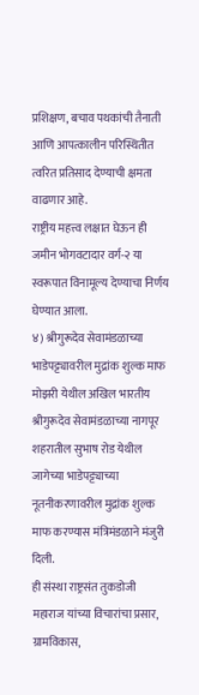प्रशिक्षण, बचाव पथकांची तैनाती आणि आपत्कालीन परिस्थितीत त्वरित प्रतिसाद देण्याची क्षमता वाढणार आहे.
राष्ट्रीय महत्त्व लक्षात घेऊन ही जमीन भोगवटादार वर्ग-२ या स्वरूपात विनामूल्य देण्याचा निर्णय घेण्यात आला.
४) श्रीगुरूदेव सेवामंडळाच्या भाडेपट्ट्यावरील मुद्रांक शुल्क माफ
मोझरी येथील अखिल भारतीय श्रीगुरूदेव सेवामंडळाच्या नागपूर शहरातील सुभाष रोड येथील जागेच्या भाडेपट्ट्याच्या नूतनीकरणावरील मुद्रांक शुल्क माफ करण्यास मंत्रिमंडळाने मंजुरी दिली.
ही संस्था राष्ट्रसंत तुकडोजी महाराज यांच्या विचारांचा प्रसार, ग्रामविकास,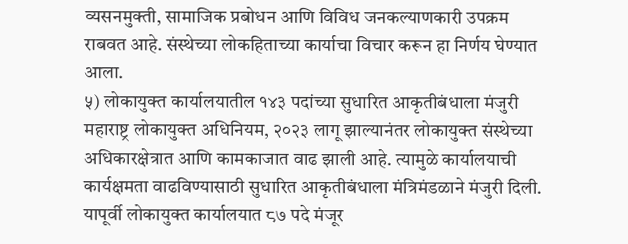व्यसनमुक्ती, सामाजिक प्रबोधन आणि विविध जनकल्याणकारी उपक्रम राबवत आहे. संस्थेच्या लोकहिताच्या कार्याचा विचार करून हा निर्णय घेण्यात आला.
५) लोकायुक्त कार्यालयातील १४३ पदांच्या सुधारित आकृतीबंधाला मंजुरी
महाराष्ट्र लोकायुक्त अधिनियम, २०२३ लागू झाल्यानंतर लोकायुक्त संस्थेच्या अधिकारक्षेत्रात आणि कामकाजात वाढ झाली आहे. त्यामुळे कार्यालयाची कार्यक्षमता वाढविण्यासाठी सुधारित आकृतीबंधाला मंत्रिमंडळाने मंजुरी दिली.
यापूर्वी लोकायुक्त कार्यालयात ८७ पदे मंजूर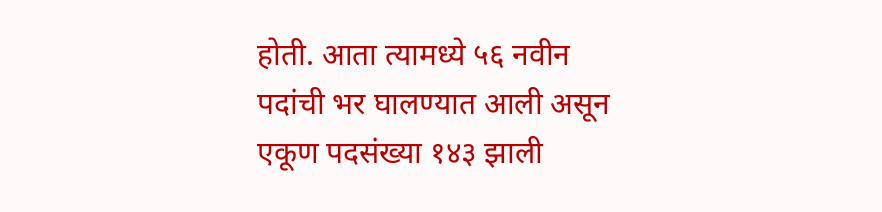होती. आता त्यामध्ये ५६ नवीन पदांची भर घालण्यात आली असून एकूण पदसंख्या १४३ झाली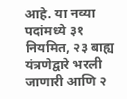आहे. या नव्या पदांमध्ये ३१ नियमित, २३ बाह्य यंत्रणेद्वारे भरली जाणारी आणि २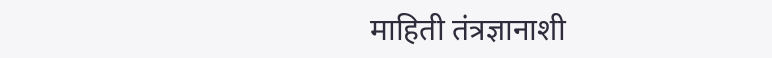माहिती तंत्रज्ञानाशी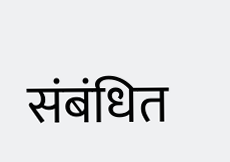संबंधित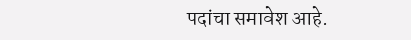पदांचा समावेश आहे.